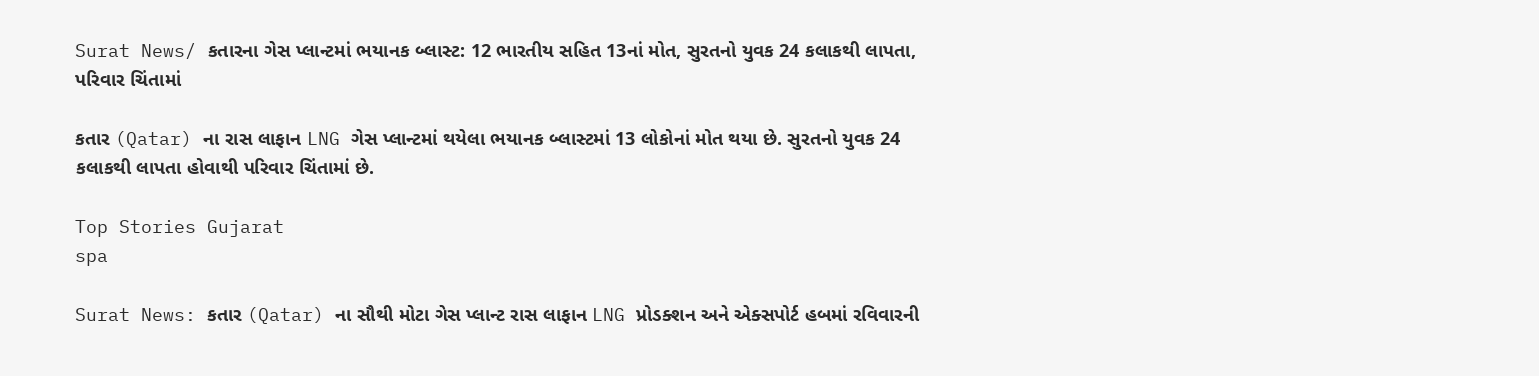Surat News/ કતારના ગેસ પ્લાન્ટમાં ભયાનક બ્લાસ્ટ: 12 ભારતીય સહિત 13નાં મોત, સુરતનો યુવક 24 કલાકથી લાપતા, પરિવાર ચિંતામાં

કતાર (Qatar) ના રાસ લાફાન LNG ગેસ પ્લાન્ટમાં થયેલા ભયાનક બ્લાસ્ટમાં 13 લોકોનાં મોત થયા છે. સુરતનો યુવક 24 કલાકથી લાપતા હોવાથી પરિવાર ચિંતામાં છે.

Top Stories Gujarat
spa

Surat News: કતાર (Qatar) ના સૌથી મોટા ગેસ પ્લાન્ટ રાસ લાફાન LNG પ્રોડક્શન અને એક્સપોર્ટ હબમાં રવિવારની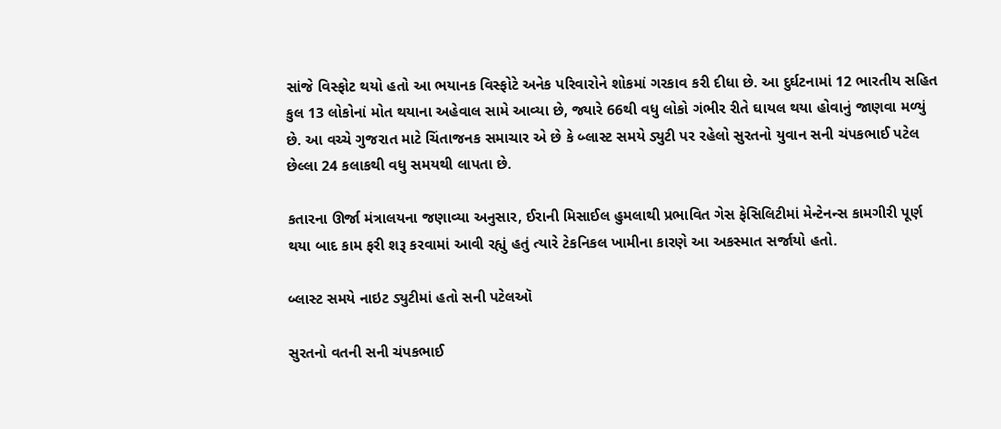સાંજે વિસ્ફોટ થયો હતો આ ભયાનક વિસ્ફોટે અનેક પરિવારોને શોકમાં ગરકાવ કરી દીધા છે. આ દુર્ઘટનામાં 12 ભારતીય સહિત કુલ 13 લોકોનાં મોત થયાના અહેવાલ સામે આવ્યા છે, જ્યારે 66થી વધુ લોકો ગંભીર રીતે ઘાયલ થયા હોવાનું જાણવા મળ્યું છે. આ વચ્ચે ગુજરાત માટે ચિંતાજનક સમાચાર એ છે કે બ્લાસ્ટ સમયે ડ્યુટી પર રહેલો સુરતનો યુવાન સની ચંપકભાઈ પટેલ છેલ્લા 24 કલાકથી વધુ સમયથી લાપતા છે.

કતારના ઊર્જા મંત્રાલયના જણાવ્યા અનુસાર, ઈરાની મિસાઈલ હુમલાથી પ્રભાવિત ગેસ ફેસિલિટીમાં મેન્ટેનન્સ કામગીરી પૂર્ણ થયા બાદ કામ ફરી શરૂ કરવામાં આવી રહ્યું હતું ત્યારે ટેકનિકલ ખામીના કારણે આ અકસ્માત સર્જાયો હતો.

બ્લાસ્ટ સમયે નાઇટ ડ્યુટીમાં હતો સની પટેલઑ

સુરતનો વતની સની ચંપકભાઈ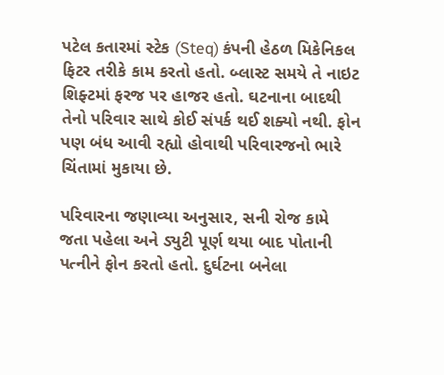પટેલ કતારમાં સ્ટેક (Steq) કંપની હેઠળ મિકેનિકલ ફિટર તરીકે કામ કરતો હતો. બ્લાસ્ટ સમયે તે નાઇટ શિફ્ટમાં ફરજ પર હાજર હતો. ઘટનાના બાદથી તેનો પરિવાર સાથે કોઈ સંપર્ક થઈ શક્યો નથી. ફોન પણ બંધ આવી રહ્યો હોવાથી પરિવારજનો ભારે ચિંતામાં મુકાયા છે.

પરિવારના જણાવ્યા અનુસાર, સની રોજ કામે જતા પહેલા અને ડ્યુટી પૂર્ણ થયા બાદ પોતાની પત્નીને ફોન કરતો હતો. દુર્ઘટના બનેલા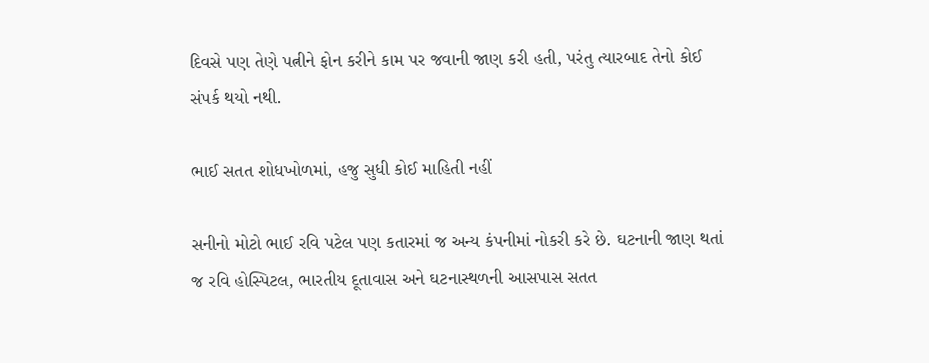દિવસે પણ તેણે પત્નીને ફોન કરીને કામ પર જવાની જાણ કરી હતી, પરંતુ ત્યારબાદ તેનો કોઈ સંપર્ક થયો નથી.

ભાઈ સતત શોધખોળમાં, હજુ સુધી કોઈ માહિતી નહીં

સનીનો મોટો ભાઈ રવિ પટેલ પણ કતારમાં જ અન્ય કંપનીમાં નોકરી કરે છે. ઘટનાની જાણ થતાં જ રવિ હોસ્પિટલ, ભારતીય દૂતાવાસ અને ઘટનાસ્થળની આસપાસ સતત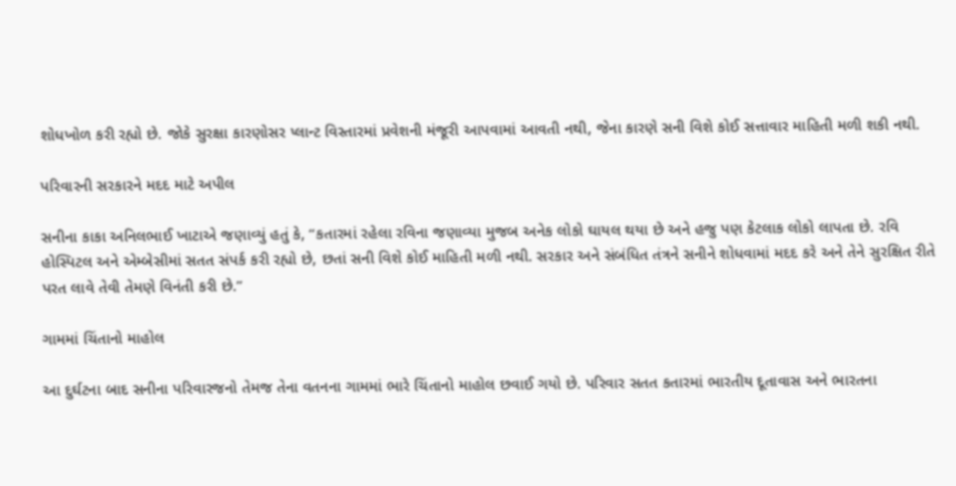શોધખોળ કરી રહ્યો છે. જોકે સુરક્ષા કારણોસર પ્લાન્ટ વિસ્તારમાં પ્રવેશની મંજૂરી આપવામાં આવતી નથી, જેના કારણે સની વિશે કોઈ સત્તાવાર માહિતી મળી શકી નથી.

પરિવારની સરકારને મદદ માટે અપીલ

સનીના કાકા અનિલભાઈ ખાટાએ જણાવ્યું હતું કે, “કતારમાં રહેલા રવિના જણાવ્યા મુજબ અનેક લોકો ઘાયલ થયા છે અને હજુ પણ કેટલાક લોકો લાપતા છે. રવિ હોસ્પિટલ અને એમ્બેસીમાં સતત સંપર્ક કરી રહ્યો છે, છતાં સની વિશે કોઈ માહિતી મળી નથી. સરકાર અને સંબંધિત તંત્રને સનીને શોધવામાં મદદ કરે અને તેને સુરક્ષિત રીતે પરત લાવે તેવી તેમણે વિનંતી કરી છે.”

ગામમાં ચિંતાનો માહોલ

આ દુર્ઘટના બાદ સનીના પરિવારજનો તેમજ તેના વતનના ગામમાં ભારે ચિંતાનો માહોલ છવાઈ ગયો છે. પરિવાર સતત કતારમાં ભારતીય દૂતાવાસ અને ભારતના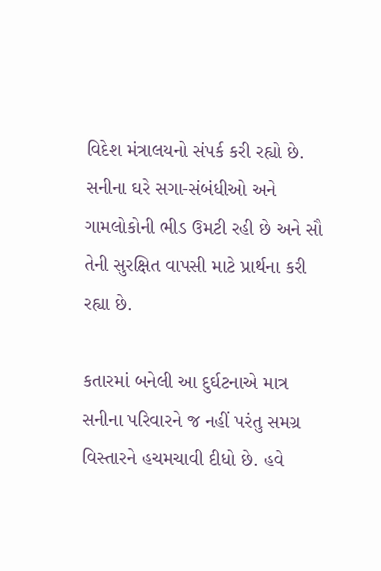વિદેશ મંત્રાલયનો સંપર્ક કરી રહ્યો છે. સનીના ઘરે સગા-સંબંધીઓ અને ગામલોકોની ભીડ ઉમટી રહી છે અને સૌ તેની સુરક્ષિત વાપસી માટે પ્રાર્થના કરી રહ્યા છે.

કતારમાં બનેલી આ દુર્ઘટનાએ માત્ર સનીના પરિવારને જ નહીં પરંતુ સમગ્ર વિસ્તારને હચમચાવી દીધો છે. હવે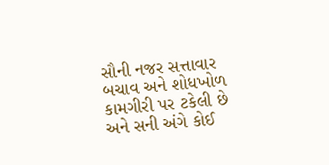સૌની નજર સત્તાવાર બચાવ અને શોધખોળ કામગીરી પર ટકેલી છે અને સની અંગે કોઈ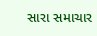સારા સમાચાર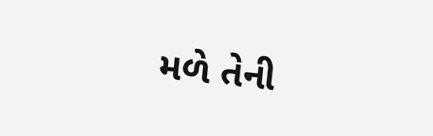મળે તેની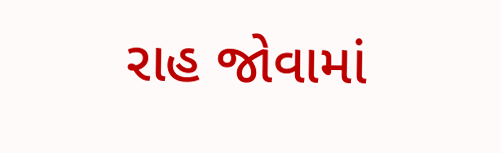રાહ જોવામાં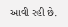આવી રહી છે.